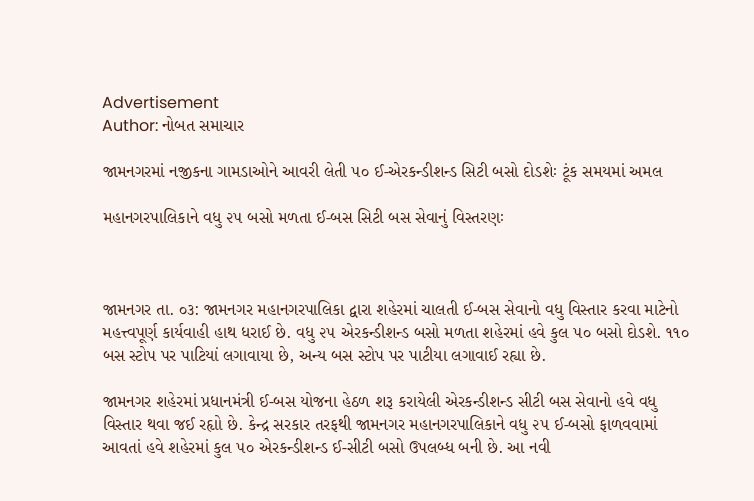Advertisement
Author: નોબત સમાચાર

જામનગરમાં નજીકના ગામડાઓને આવરી લેતી ૫૦ ઈ-એરકન્ડીશન્ડ સિટી બસો દોડશેઃ ટૂંક સમયમાં અમલ

મહાનગરપાલિકાને વધુ ૨૫ બસો મળતા ઈ-બસ સિટી બસ સેવાનું વિસ્તરણઃ



જામનગર તા. ૦૩: જામનગર મહાનગરપાલિકા દ્વારા શહેરમાં ચાલતી ઈ-બસ સેવાનો વધુ વિસ્તાર કરવા માટેનો મહત્ત્વપૂર્ણ કાર્યવાહી હાથ ધરાઈ છે. વધુ ૨૫ એરકન્ડીશન્ડ બસો મળતા શહેરમાં હવે કુલ ૫૦ બસો દોડશે. ૧૧૦ બસ સ્ટોપ પર પાટિયાં લગાવાયા છે, અન્ય બસ સ્ટોપ પર પાટીયા લગાવાઈ રહ્યા છે.

જામનગર શહેરમાં પ્રધાનમંત્રી ઈ-બસ યોજના હેઠળ શરૂ કરાયેલી એરકન્ડીશન્ડ સીટી બસ સેવાનો હવે વધુ વિસ્તાર થવા જઈ રહૃાો છે. કેન્દ્ર સરકાર તરફથી જામનગર મહાનગરપાલિકાને વધુ ૨૫ ઈ-બસો ફાળવવામાં આવતાં હવે શહેરમાં કુલ ૫૦ એરકન્ડીશન્ડ ઈ-સીટી બસો ઉપલબ્ધ બની છે. આ નવી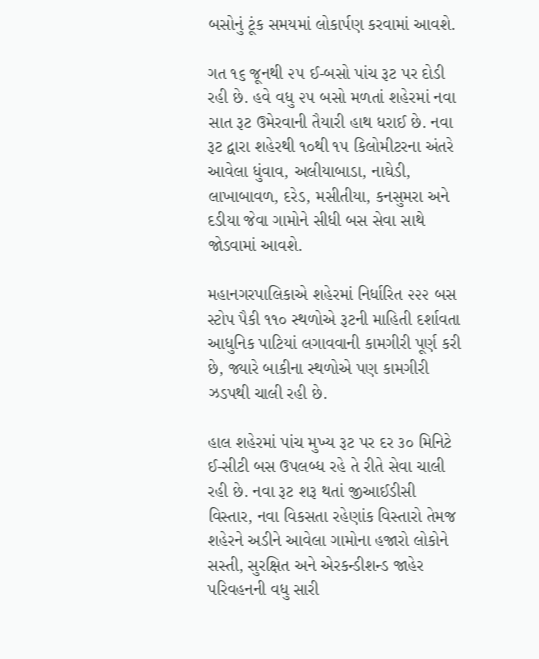બસોનું ટૂંક સમયમાં લોકાર્પણ કરવામાં આવશે.

ગત ૧૬ જૂનથી ૨૫ ઈ-બસો પાંચ રૂટ પર દોડી રહી છે. હવે વધુ ૨૫ બસો મળતાં શહેરમાં નવા સાત રૂટ ઉમેરવાની તૈયારી હાથ ધરાઈ છે. નવા રૂટ દ્વારા શહેરથી ૧૦થી ૧૫ કિલોમીટરના અંતરે આવેલા ધુંવાવ, અલીયાબાડા, નાઘેડી, લાખાબાવળ, દરેડ, મસીતીયા, કનસુમરા અને દડીયા જેવા ગામોને સીધી બસ સેવા સાથે જોડવામાં આવશે.

મહાનગરપાલિકાએ શહેરમાં નિર્ધારિત ૨૨૨ બસ સ્ટોપ પૈકી ૧૧૦ સ્થળોએ રૂટની માહિતી દર્શાવતા આધુનિક પાટિયાં લગાવવાની કામગીરી પૂર્ણ કરી છે, જ્યારે બાકીના સ્થળોએ પણ કામગીરી ઝડપથી ચાલી રહી છે.

હાલ શહેરમાં પાંચ મુખ્ય રૂટ પર દર ૩૦ મિનિટે ઈ-સીટી બસ ઉપલબ્ધ રહે તે રીતે સેવા ચાલી રહી છે. નવા રૂટ શરૂ થતાં જીઆઈડીસી વિસ્તાર, નવા વિકસતા રહેણાંક વિસ્તારો તેમજ શહેરને અડીને આવેલા ગામોના હજારો લોકોને સસ્તી, સુરક્ષિત અને એરકન્ડીશન્ડ જાહેર પરિવહનની વધુ સારી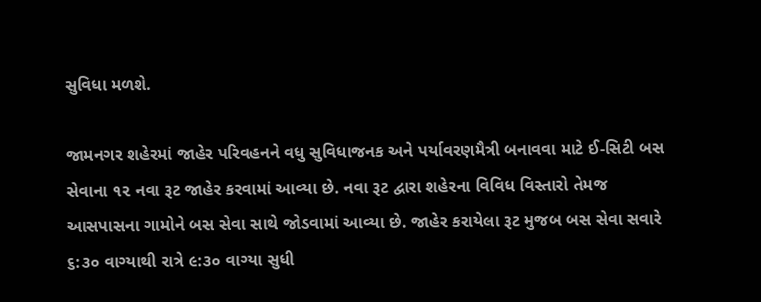સુવિધા મળશે.

જામનગર શહેરમાં જાહેર પરિવહનને વધુ સુવિધાજનક અને પર્યાવરણમૈત્રી બનાવવા માટે ઈ-સિટી બસ સેવાના ૧૨ નવા રૂટ જાહેર કરવામાં આવ્યા છે. નવા રૂટ દ્વારા શહેરના વિવિધ વિસ્તારો તેમજ આસપાસના ગામોને બસ સેવા સાથે જોડવામાં આવ્યા છે. જાહેર કરાયેલા રૂટ મુજબ બસ સેવા સવારે ૬:૩૦ વાગ્યાથી રાત્રે ૯:૩૦ વાગ્યા સુધી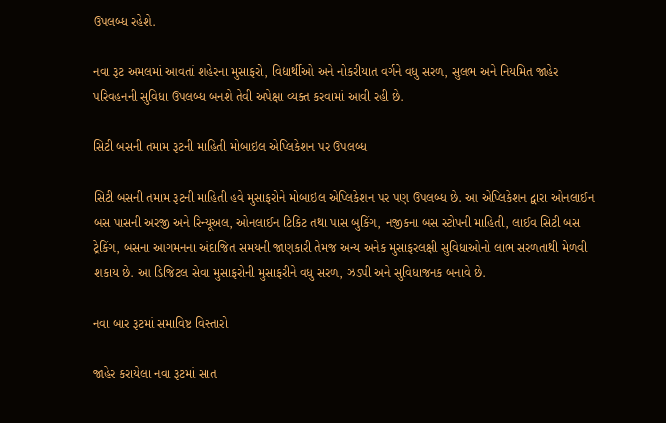ઉપલબ્ધ રહેશે.

નવા રૂટ અમલમાં આવતાં શહેરના મુસાફરો, વિદ્યાર્થીઓ અને નોકરીયાત વર્ગને વધુ સરળ, સુલભ અને નિયમિત જાહેર પરિવહનની સુવિધા ઉપલબ્ધ બનશે તેવી અપેક્ષા વ્યક્ત કરવામાં આવી રહી છે.

સિટી બસની તમામ રૂટની માહિતી મોબાઇલ એપ્લિકેશન પર ઉપલબ્ધ

સિટી બસની તમામ રૂટની માહિતી હવે મુસાફરોને મોબાઇલ એપ્લિકેશન પર પણ ઉપલબ્ધ છે. આ એપ્લિકેશન દ્વારા ઓનલાઈન બસ પાસની અરજી અને રિન્યૂઅલ, ઓનલાઈન ટિકિટ તથા પાસ બુકિંગ, નજીકના બસ સ્ટોપની માહિતી, લાઈવ સિટી બસ ટ્રેકિંગ, બસના આગમનના અંદાજિત સમયની જાણકારી તેમજ અન્ય અનેક મુસાફરલક્ષી સુવિધાઓનો લાભ સરળતાથી મેળવી શકાય છે. આ ડિજિટલ સેવા મુસાફરોની મુસાફરીને વધુ સરળ, ઝડપી અને સુવિધાજનક બનાવે છે.

નવા બાર રૂટમાં સમાવિષ્ટ વિસ્તારો

જાહેર કરાયેલા નવા રૂટમાં સાત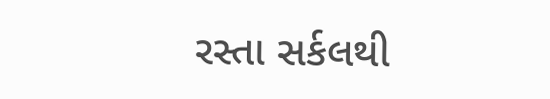રસ્તા સર્કલથી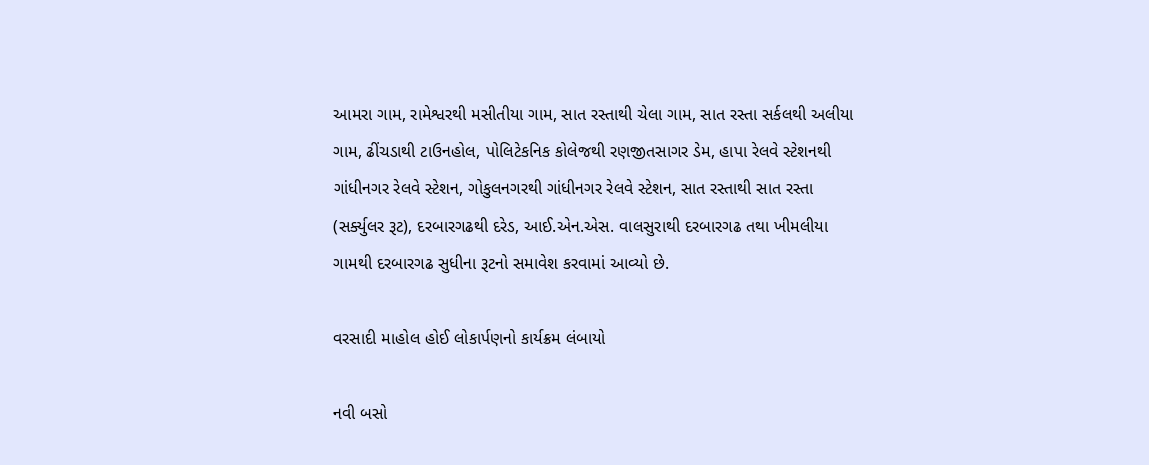આમરા ગામ, રામેશ્વરથી મસીતીયા ગામ, સાત રસ્તાથી ચેલા ગામ, સાત રસ્તા સર્કલથી અલીયા ગામ, ઢીંચડાથી ટાઉનહોલ, પોલિટેકનિક કોલેજથી રણજીતસાગર ડેમ, હાપા રેલવે સ્ટેશનથી ગાંધીનગર રેલવે સ્ટેશન, ગોકુલનગરથી ગાંધીનગર રેલવે સ્ટેશન, સાત રસ્તાથી સાત રસ્તા (સર્ક્યુલર રૂટ), દરબારગઢથી દરેડ, આઈ.એન.એસ. વાલસુરાથી દરબારગઢ તથા ખીમલીયા ગામથી દરબારગઢ સુધીના રૂટનો સમાવેશ કરવામાં આવ્યો છે.

વરસાદી માહોલ હોઈ લોકાર્પણનો કાર્યક્રમ લંબાયો

નવી બસો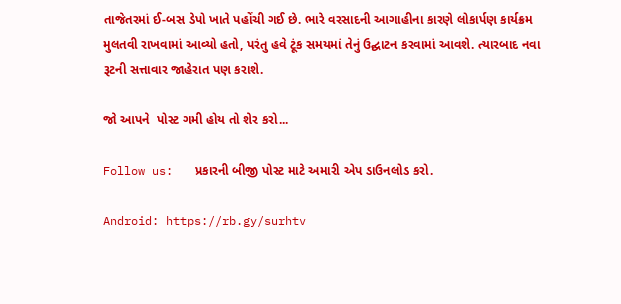તાજેતરમાં ઈ-બસ ડેપો ખાતે પહોંચી ગઈ છે. ભારે વરસાદની આગાહીના કારણે લોકાર્પણ કાર્યક્રમ મુલતવી રાખવામાં આવ્યો હતો, પરંતુ હવે ટૂંક સમયમાં તેનું ઉદ્ઘાટન કરવામાં આવશે. ત્યારબાદ નવા રૂટની સત્તાવાર જાહેરાત પણ કરાશે.

જો આપને  પોસ્ટ ગમી હોય તો શેર કરો...

Follow us:   પ્રકારની બીજી પોસ્ટ માટે અમારી એપ ડાઉનલોડ કરો.

Android: https://rb.gy/surhtv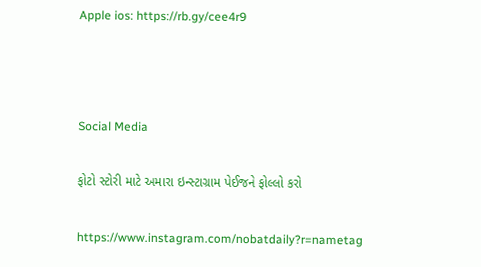Apple ios: https://rb.gy/cee4r9



Social Media

ફોટો સ્ટોરી માટે અમારા ઇન્સ્ટાગ્રામ પેઈજને ફોલ્લો કરો

https://www.instagram.com/nobatdaily?r=nametag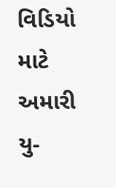વિડિયો માટે અમારી યુ-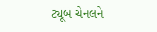ટ્યૂબ ચેનલને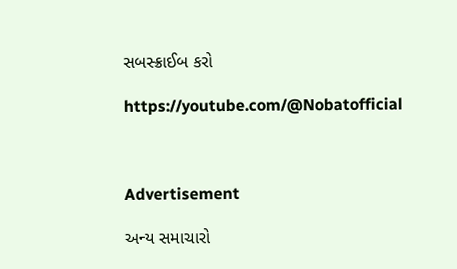સબસ્ક્રાઈબ કરો

https://youtube.com/@Nobatofficial



Advertisement

અન્ય સમાચારો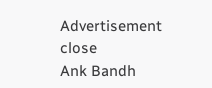Advertisement
close
Ank Bandh